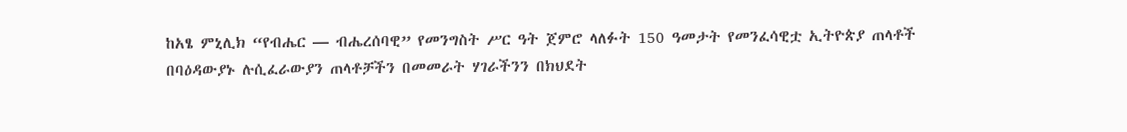ከአፄ ምኒሊክ “የብሔር — ብሔረሰባዊ” የመንግስት ሥር ዓት ጀምሮ ላለፉት 150 ዓመታት የመንፈሳዊቷ ኢትዮጵያ ጠላቶች በባዕዳውያኑ ሉሲፈራውያን ጠላቶቻችን በመመራት ሃገራችንን በክህደት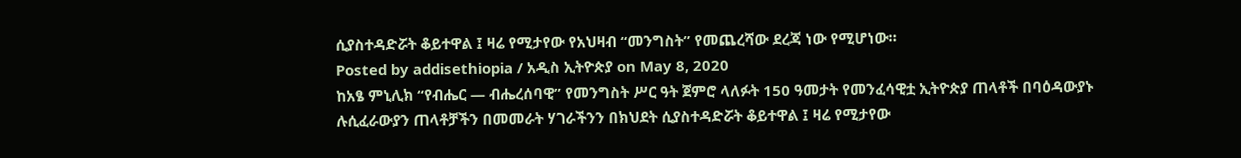ሲያስተዳድሯት ቆይተዋል ፤ ዛሬ የሚታየው የአህዛብ “መንግስት” የመጨረሻው ደረጃ ነው የሚሆነው።
Posted by addisethiopia / አዲስ ኢትዮጵያ on May 8, 2020
ከአፄ ምኒሊክ “የብሔር — ብሔረሰባዊ” የመንግስት ሥር ዓት ጀምሮ ላለፉት 150 ዓመታት የመንፈሳዊቷ ኢትዮጵያ ጠላቶች በባዕዳውያኑ ሉሲፈራውያን ጠላቶቻችን በመመራት ሃገራችንን በክህደት ሲያስተዳድሯት ቆይተዋል ፤ ዛሬ የሚታየው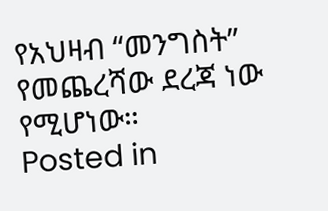የአህዛብ “መንግስት” የመጨረሻው ደረጃ ነው የሚሆነው።
Posted in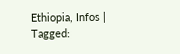Ethiopia, Infos | Tagged: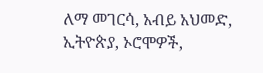ለማ መገርሳ, አብይ አህመድ, ኢትዮጵያ, ኦሮሞዎች,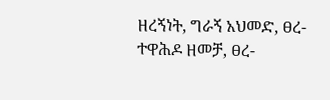ዘረኝነት, ግራኝ አህመድ, ፀረ-ተዋሕዶ ዘመቻ, ፀረ-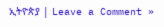ኢትዮጵያ | Leave a Comment »